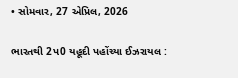• સોમવાર, 27 એપ્રિલ, 2026

ભારતથી 2પ0 યહૂદી પહોંચ્યા ઈઝરાયલ :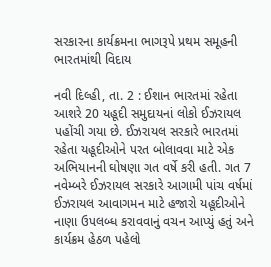સરકારના કાર્યક્રમના ભાગરૂપે પ્રથમ સમૂહની ભારતમાંથી વિદાય

નવી દિલ્હી, તા. 2 : ઈશાન ભારતમાં રહેતા આશરે 20 યહૂદી સમુદાયનાં લોકો ઈઝરાયલ પહોંચી ગયા છે. ઈઝરાયલ સરકારે ભારતમાં રહેતા યહૂદીઓને પરત બોલાવવા માટે એક અભિયાનની ઘોષણા ગત વર્ષે કરી હતી. ગત 7 નવેમ્બરે ઈઝરાયલ સરકારે આગામી પાંચ વર્ષમાં ઈઝરાયલ આવાગમન માટે હજારો યહૂદીઓને નાણા ઉપલબ્ધ કરાવવાનું વચન આપ્યું હતું અને કાર્યક્રમ હેઠળ પહેલો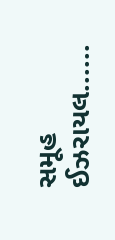સમૂહ ઈઝરાયલ......